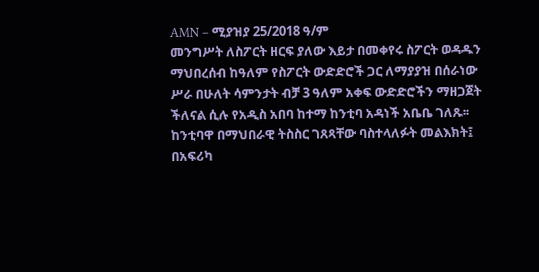AMN – ሚያዝያ 25/2018 ዓ/ም
መንግሥት ለስፖርት ዘርፍ ያለው እይታ በመቀየሩ ስፖርት ወዳዱን ማህበረሰብ ከዓለም የስፖርት ውድድሮች ጋር ለማያያዝ በሰራነው ሥራ በሁለት ሳምንታት ብቻ 3 ዓለም አቀፍ ውድድሮችን ማዘጋጀት ችለናል ሲሉ የአዲስ አበባ ከተማ ከንቲባ አዳነች አቤቤ ገለጹ፡፡
ከንቲባዋ በማህበራዊ ትስስር ገጸጻቸው ባስተላለፉት መልእክት፤ በአፍሪካ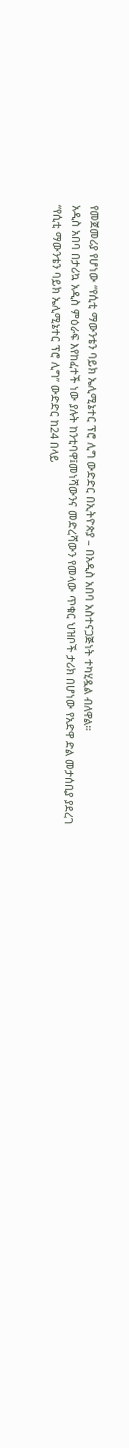የመጀመሪያ የሆነው “የሲቲ ማውንቴን ባይክ ኤሊሚኔተር ፕሮ ሊግ ውድድር በኢትዮጵያ – በአዲስ አበባ አስተናጋጅነት ተካሂዷል ብለዋል።
አዲስ አበባ በታሪኳ አዲስ ምዕራፍ እየከፈተች ነው ያሉት ከንቲባዋ፤መነሻውንና መድረሻውን የመላው ጥቁር ህዝቦች ታሪክ በሆነው የአድዋ ድል መታሰቢያ ያደረገ “የሲቲ ማውንቴን ባይክ ኤሊሚኔተር ፕሮ ሊግ” ውድድር ከ24 በላይ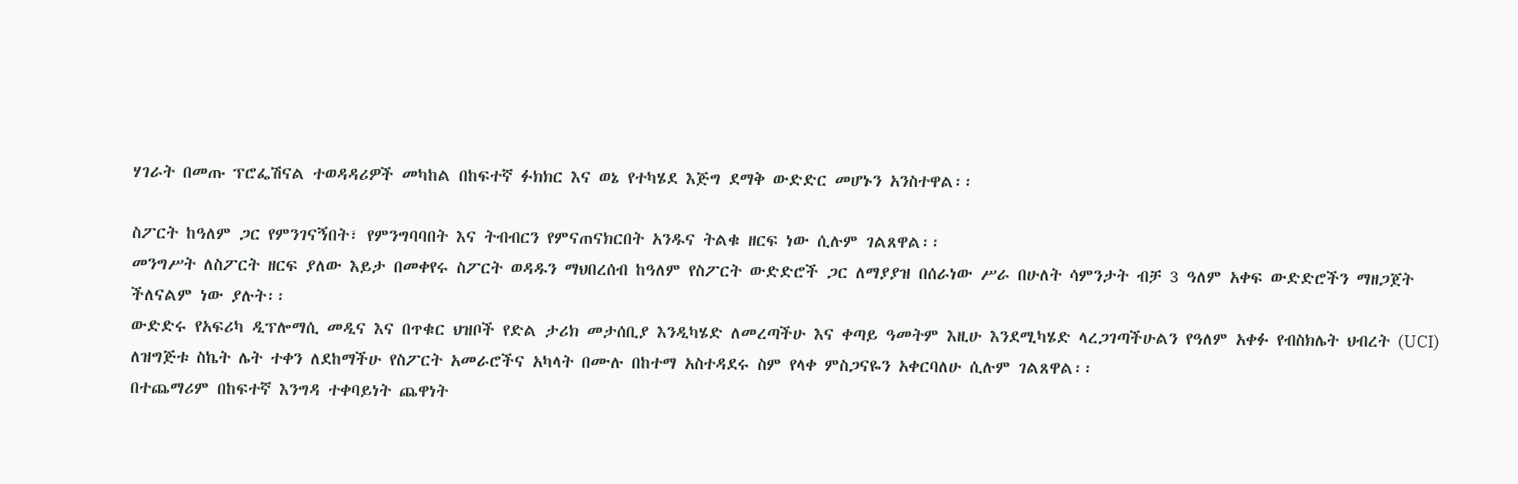ሃገራት በመጡ ፕሮፌሽናል ተወዳዳሪዎች መካከል በከፍተኛ ፉክክር እና ወኔ የተካሄደ እጅግ ደማቅ ውድድር መሆኑን አንስተዋል፡፡

ስፖርት ከዓለም ጋር የምንገናኝበት፣ የምንግባባበት እና ትብብርን የምናጠናክርበት አንዱና ትልቁ ዘርፍ ነው ሲሉም ገልጸዋል፡፡
መንግሥት ለስፖርት ዘርፍ ያለው እይታ በመቀየሩ ስፖርት ወዳዱን ማህበረሰብ ከዓለም የስፖርት ውድድሮች ጋር ለማያያዝ በሰራነው ሥራ በሁለት ሳምንታት ብቻ 3 ዓለም አቀፍ ውድድሮችን ማዘጋጀት ችለናልም ነው ያሉት፡፡
ውድድሩ የአፍሪካ ዲፕሎማሲ መዲና እና በጥቁር ህዝቦች የድል ታሪክ መታሰቢያ እንዲካሄድ ለመረጣችሁ እና ቀጣይ ዓመትም እዚሁ እንደሚካሄድ ላረጋገጣችሁልን የዓለም አቀፉ የብስክሌት ህብረት (UCI) ለዝግጅቱ ስኬት ሌት ተቀን ለደከማችሁ የስፖርት አመራሮችና አካላት በሙሉ በከተማ አስተዳደሩ ስም የላቀ ምስጋናዬን አቀርባለሁ ሲሉም ገልጸዋል፡፡
በተጨማሪም በከፍተኛ እንግዳ ተቀባይነት ጨዋነት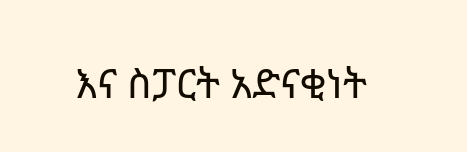እና ስፓርት አድናቂነት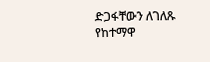ድጋፋቸውን ለገለጹ የከተማዋ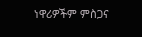ነዋሪዎችም ምስጋና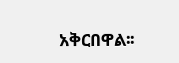አቅርበዋል፡፡